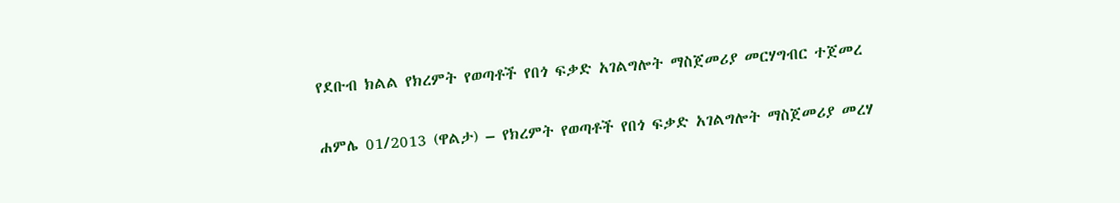የደቡብ ክልል የክረምት የወጣቶች የበጎ ፍቃድ አገልግሎት ማስጀመሪያ መርሃግብር ተጀመረ

ሐምሌ 01/2013 (ዋልታ) – የክረምት የወጣቶች የበጎ ፍቃድ አገልግሎት ማስጀመሪያ መረሃ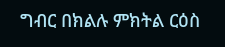ግብር በክልሉ ምክትል ርዕስ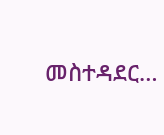መስተዳደር…